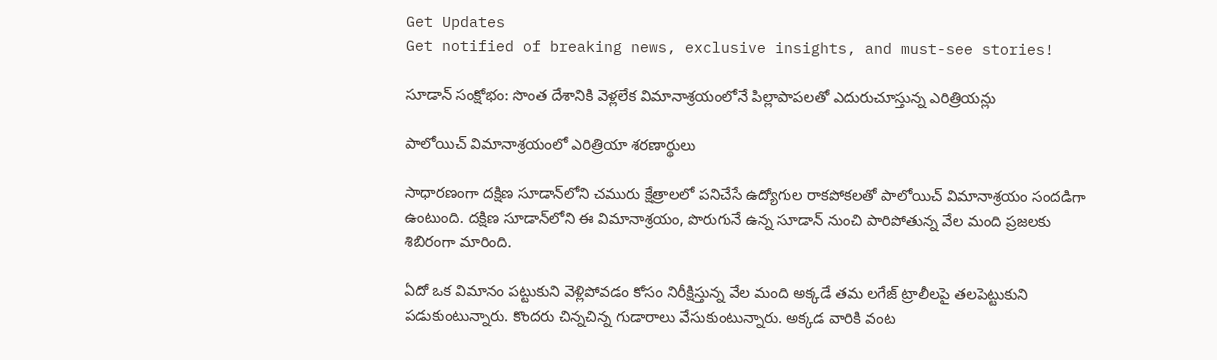Get Updates
Get notified of breaking news, exclusive insights, and must-see stories!

సూడాన్ సంక్షోభం: సొంత దేశానికి వెళ్లలేక విమానాశ్రయంలోనే పిల్లాపాపలతో ఎదురుచూస్తున్న ఎరిత్రియన్లు

పాలోయిచ్ విమానాశ్రయంలో ఎరిత్రియా శరణార్థులు

సాధారణంగా దక్షిణ సూడాన్‌లోని చమురు క్షేత్రాలలో పనిచేసే ఉద్యోగుల రాకపోకలతో పాలోయిచ్ విమానాశ్రయం సందడిగా ఉంటుంది. దక్షిణ సూడాన్‌లోని ఈ విమానాశ్రయం, పొరుగునే ఉన్న సూడాన్‌ నుంచి పారిపోతున్న వేల మంది ప్రజలకు శిబిరంగా మారింది.

ఏదో ఒక విమానం పట్టుకుని వెళ్లిపోవడం కోసం నిరీక్షిస్తున్న వేల మంది అక్కడే తమ లగేజ్ ట్రాలీలపై తలపెట్టుకుని పడుకుంటున్నారు. కొందరు చిన్నచిన్న గుడారాలు వేసుకుంటున్నారు. అక్కడ వారికి వంట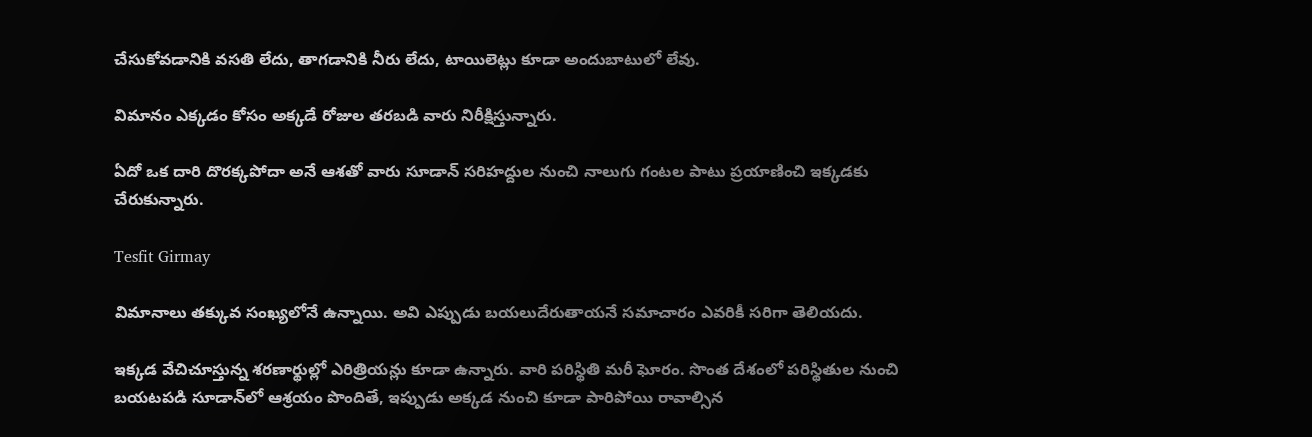చేసుకోవడానికి వసతి లేదు, తాగడానికి నీరు లేదు, టాయిలెట్లు కూడా అందుబాటులో లేవు.

విమానం ఎక్కడం కోసం అక్కడే రోజుల తరబడి వారు నిరీక్షిస్తున్నారు.

ఏదో ఒక దారి దొరక్కపోదా అనే ఆశతో వారు సూడాన్ సరిహద్దుల నుంచి నాలుగు గంటల పాటు ప్రయాణించి ఇక్కడకు చేరుకున్నారు.

Tesfit Girmay

విమానాలు తక్కువ సంఖ్యలోనే ఉన్నాయి. అవి ఎప్పుడు బయలుదేరుతాయనే సమాచారం ఎవరికీ సరిగా తెలియదు.

ఇక్కడ వేచిచూస్తున్న శరణార్థుల్లో ఎరిత్రియన్లు కూడా ఉన్నారు. వారి పరిస్థితి మరీ ఘోరం. సొంత దేశంలో పరిస్థితుల నుంచి బయటపడి సూడాన్‌లో ఆశ్రయం పొందితే, ఇప్పుడు అక్కడ నుంచి కూడా పారిపోయి రావాల్సిన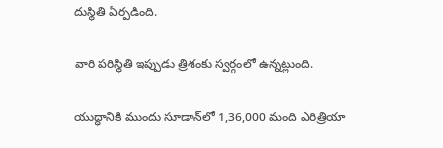దుస్థితి ఏర్పడింది.

వారి పరిస్థితి ఇప్పుడు త్రిశంకు స్వర్గంలో ఉన్నట్లుంది.

యుద్ధానికి ముందు సూడాన్‌లో 1,36,000 మంది ఎరిత్రియా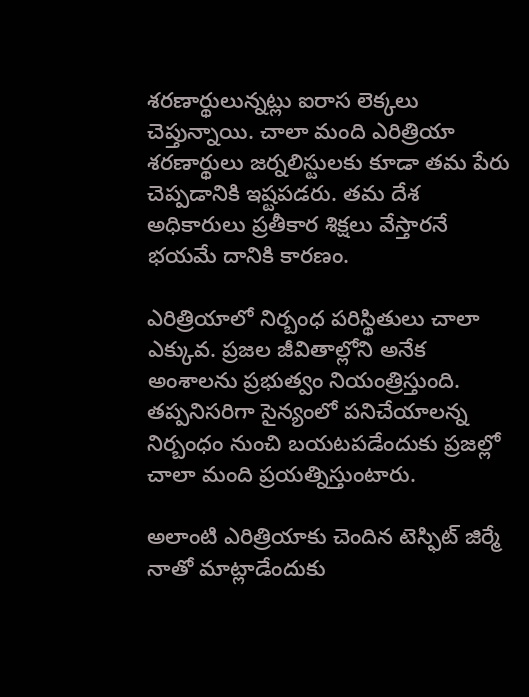శరణార్థులున్నట్లు ఐరాస లెక్కలు చెప్తున్నాయి. చాలా మంది ఎరిత్రియా శరణార్థులు జర్నలిస్టులకు కూడా తమ పేరు చెప్పడానికి ఇష్టపడరు. తమ దేశ అధికారులు ప్రతీకార శిక్షలు వేస్తారనే భయమే దానికి కారణం.

ఎరిత్రియాలో నిర్బంధ పరిస్థితులు చాలా ఎక్కువ. ప్రజల జీవితాల్లోని అనేక అంశాలను ప్రభుత్వం నియంత్రిస్తుంది. తప్పనిసరిగా సైన్యంలో పనిచేయాలన్న నిర్బంధం నుంచి బయటపడేందుకు ప్రజల్లో చాలా మంది ప్రయత్నిస్తుంటారు.

అలాంటి ఎరిత్రియాకు చెందిన టెస్ఫిట్ జిర్మే నాతో మాట్లాడేందుకు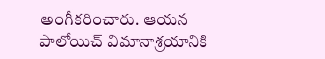అంగీకరించారు. ఆయన పాలోయిచ్ విమానాశ్రయానికి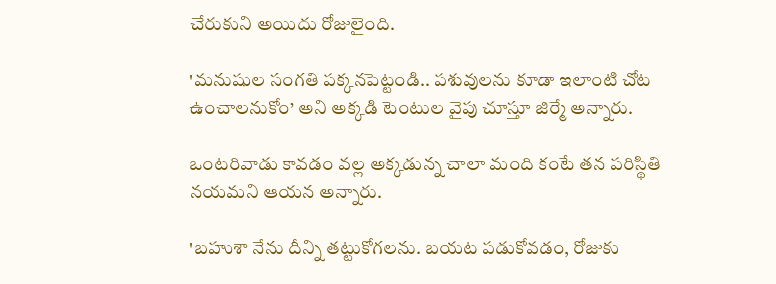చేరుకుని అయిదు రోజులైంది.

'మనుషుల సంగతి పక్కనపెట్టండి.. పశువులను కూడా ఇలాంటి చోట ఉంచాలనుకోం’ అని అక్కడి టెంటుల వైపు చూస్తూ జిర్మే అన్నారు.

ఒంటరివాడు కావడం వల్ల అక్కడున్న చాలా మంది కంటే తన పరిస్థితి నయమని ఆయన అన్నారు.

'బహుశా నేను దీన్ని తట్టుకోగలను. బయట పడుకోవడం, రోజుకు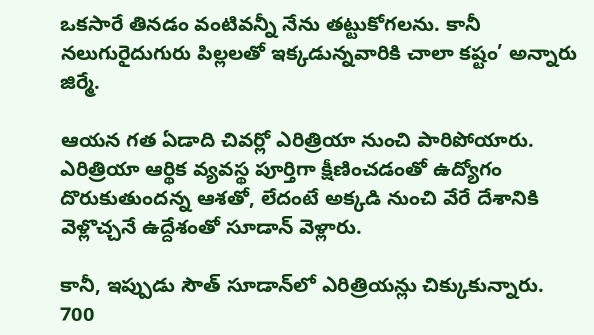ఒకసారే తినడం వంటివన్నీ నేను తట్టుకోగలను. కానీ నలుగురైదుగురు పిల్లలతో ఇక్కడున్నవారికి చాలా కష్టం’ అన్నారు జిర్మే.

ఆయన గత ఏడాది చివర్లో ఎరిత్రియా నుంచి పారిపోయారు. ఎరిత్రియా ఆర్థిక వ్యవస్థ పూర్తిగా క్షీణించడంతో ఉద్యోగం దొరుకుతుందన్న ఆశతో, లేదంటే అక్కడి నుంచి వేరే దేశానికి వెళ్లొచ్చనే ఉద్దేశంతో సూడాన్ వెళ్లారు.

కానీ, ఇప్పుడు సౌత్ సూడాన్‌లో ఎరిత్రియన్లు చిక్కుకున్నారు. 700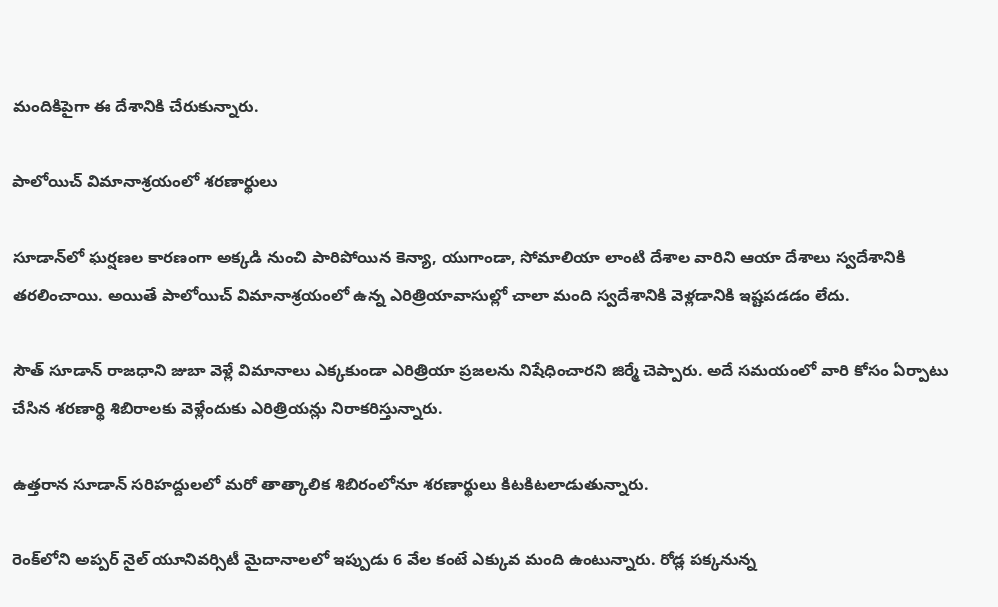మందికిపైగా ఈ దేశానికి చేరుకున్నారు.

పాలోయిచ్ విమానాశ్రయంలో శరణార్థులు

సూడాన్‌లో ఘర్షణల కారణంగా అక్కడి నుంచి పారిపోయిన కెన్యా, యుగాండా, సోమాలియా లాంటి దేశాల వారిని ఆయా దేశాలు స్వదేశానికి తరలించాయి. అయితే పాలోయిచ్‌ విమానాశ్రయంలో ఉన్న ఎరిత్రియావాసుల్లో చాలా మంది స్వదేశానికి వెళ్లడానికి ఇష్టపడడం లేదు.

సౌత్ సూడాన్ రాజధాని జుబా వెళ్లే విమానాలు ఎక్కకుండా ఎరిత్రియా ప్రజలను నిషేధించారని జిర్మే చెప్పారు. అదే సమయంలో వారి కోసం ఏర్పాటు చేసిన శరణార్థి శిబిరాలకు వెళ్లేందుకు ఎరిత్రియన్లు నిరాకరిస్తున్నారు.

ఉత్తరాన సూడాన్ సరిహద్దులలో మరో తాత్కాలిక శిబిరంలోనూ శరణార్థులు కిటకిటలాడుతున్నారు.

రెంక్‌లోని అప్పర్ నైల్ యూనివర్సిటీ మైదానాలలో ఇప్పుడు 6 వేల కంటే ఎక్కువ మంది ఉంటున్నారు. రోడ్ల పక్కనున్న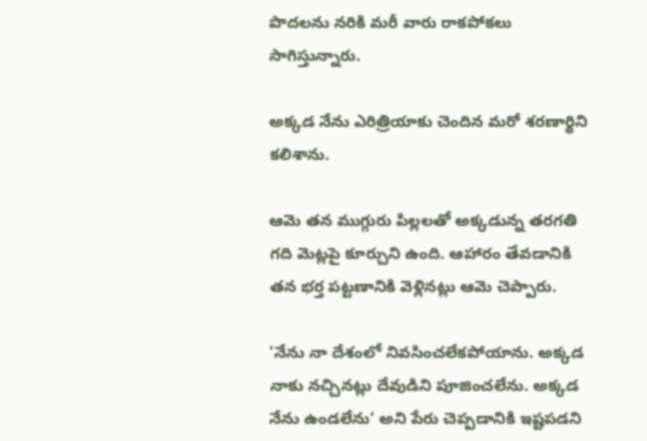పొదలను నరికి మరీ వారు రాకపోకలు సాగిస్తున్నారు.

అక్కడ నేను ఎరిత్రియాకు చెందిన మరో శరణార్థిని కలిశాను.

ఆమె తన ముగ్గురు పిల్లలతో అక్కడున్న తరగతి గది మెట్లపై కూర్చుని ఉంది. ఆహారం తేవడానికి తన భర్త పట్టణానికి వెళ్లినట్లు ఆమె చెప్పారు.

'నేను నా దేశంలో నివసించలేకపోయాను. అక్కడ నాకు నచ్చినట్లు దేవుడిని పూజించలేను. అక్కడ నేను ఉండలేను’ అని పేరు చెప్పడానికి ఇష్టపడని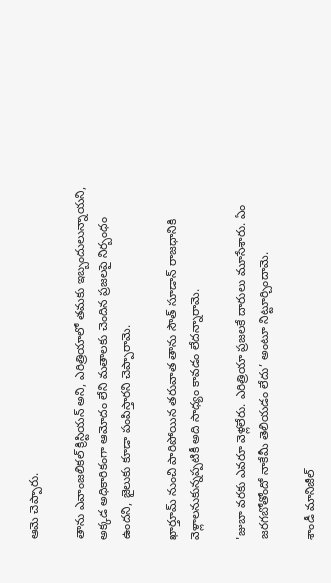ఆమె చెప్పారు.

తాను ఎవాంజలికల్ క్రిస్టియన్ అని, ఎరిత్రియాలో తమకు ఇబ్బందులున్నాయని, అక్కడ అధికారికంగా ఆమోదం లేని మతాలకు చెందిన ప్రజలపై నిర్బంధం ఉందని, జైలుకు కూడా పంపిస్తారని చెప్పారామె.

ఖార్తూమ్ నుంచి పారిపోయిన తరువాత తాను సౌత్ సూడాన్ రాజధానికి వెళ్లాలనుకున్నప్పటికీ అది సాధ్యం కావడం లేదన్నారామె.

'జుబా వరకు ఎవరూ వెళ్లలేరు. ఎరిత్రియా ప్రజలకే దారులు మూసేశారు. ఏం జరగబోతోందో నాకేమీ తెలియడం లేదు’ అంటూ నిట్టూర్చిందామె.

శాండీ మానిజీల్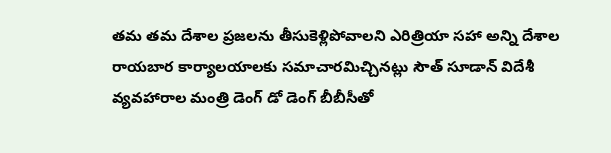తమ తమ దేశాల ప్రజలను తీసుకెళ్లిపోవాలని ఎరిత్రియా సహా అన్ని దేశాల రాయబార కార్యాలయాలకు సమాచారమిచ్చినట్లు సౌత్ సూడాన్ విదేశీ వ్యవహారాల మంత్రి డెంగ్ డో డెంగ్ బీబీసీతో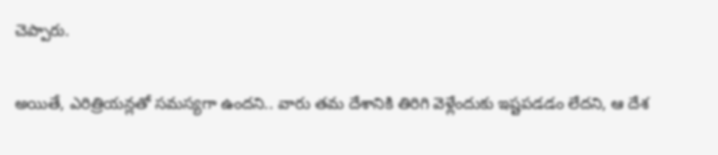చెప్పారు.

అయితే, ఎరిత్రియన్లతో సమస్యగా ఉందని.. వారు తమ దేశానికి తిరిగి వెళ్లేందుకు ఇష్టపడడం లేదని, ఆ దేశ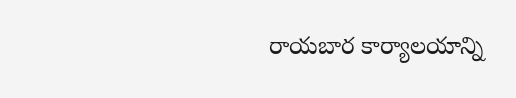రాయబార కార్యాలయాన్ని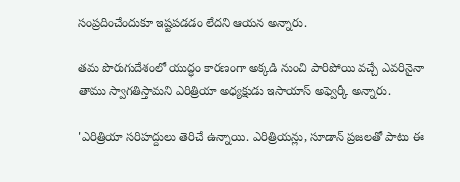సంప్రదించేందుకూ ఇష్టపడడం లేదని ఆయన అన్నారు.

తమ పొరుగుదేశంలో యుద్ధం కారణంగా అక్కడి నుంచి పారిపోయి వచ్చే ఎవరినైనా తాము స్వాగతిస్తామని ఎరిత్రియా అధ్యక్షుడు ఇసాయాస్ అఫ్వెర్కీ అన్నారు.

'ఎరిత్రియా సరిహద్దులు తెరిచే ఉన్నాయి. ఎరిత్రియన్లు, సూడాన్ ప్రజలతో పాటు ఈ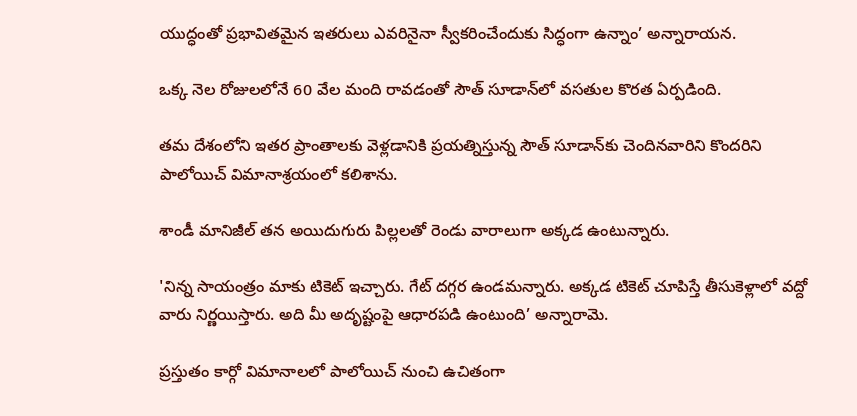యుద్ధంతో ప్రభావితమైన ఇతరులు ఎవరినైనా స్వీకరించేందుకు సిద్ధంగా ఉన్నాం’ అన్నారాయన.

ఒక్క నెల రోజులలోనే 60 వేల మంది రావడంతో సౌత్ సూడాన్‌లో వసతుల కొరత ఏర్పడింది.

తమ దేశంలోని ఇతర ప్రాంతాలకు వెళ్లడానికి ప్రయత్నిస్తున్న సౌత్ సూడాన్‌కు చెందినవారిని కొందరిని పాలోయిచ్ విమానాశ్రయంలో కలిశాను.

శాండీ మానిజీల్ తన అయిదుగురు పిల్లలతో రెండు వారాలుగా అక్కడ ఉంటున్నారు.

'నిన్న సాయంత్రం మాకు టికెట్ ఇచ్చారు. గేట్ దగ్గర ఉండమన్నారు. అక్కడ టికెట్ చూపిస్తే తీసుకెళ్లాలో వద్దో వారు నిర్ణయిస్తారు. అది మీ అదృష్టంపై ఆధారపడి ఉంటుంది’ అన్నారామె.

ప్రస్తుతం కార్గో విమానాలలో పాలోయిచ్ నుంచి ఉచితంగా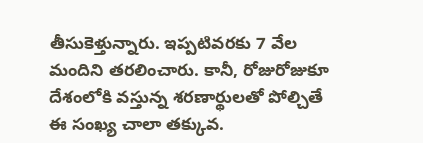తీసుకెళ్తున్నారు. ఇప్పటివరకు 7 వేల మందిని తరలించారు. కానీ, రోజురోజుకూ దేశంలోకి వస్తున్న శరణార్థులతో పోల్చితే ఈ సంఖ్య చాలా తక్కువ.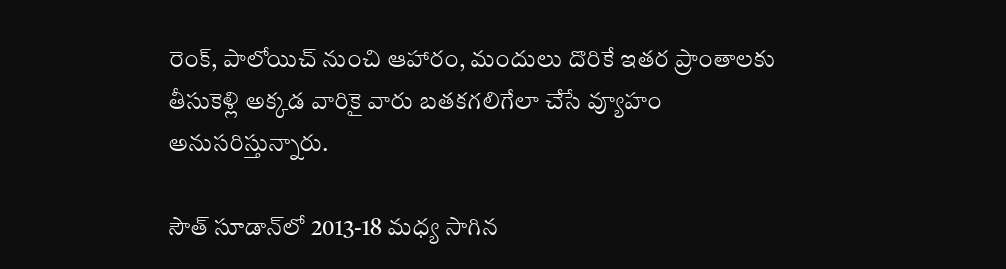రెంక్, పాలోయిచ్ నుంచి ఆహారం, మందులు దొరికే ఇతర ప్రాంతాలకు తీసుకెళ్లి అక్కడ వారికై వారు బతకగలిగేలా చేసే వ్యూహం అనుసరిస్తున్నారు.

సౌత్ సూడాన్‌లో 2013-18 మధ్య సాగిన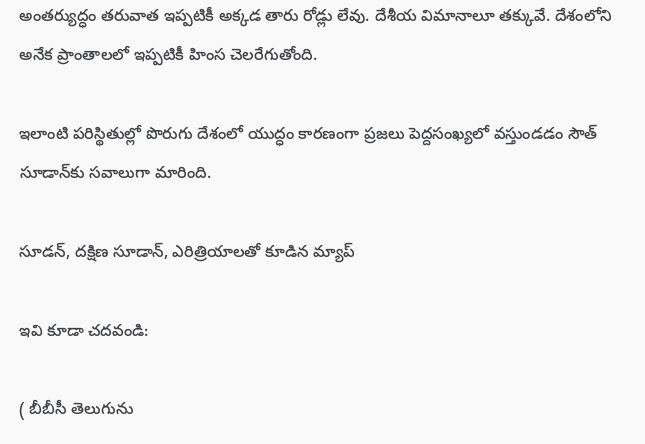అంతర్యుద్ధం తరువాత ఇప్పటికీ అక్కడ తారు రోడ్లు లేవు. దేశీయ విమానాలూ తక్కువే. దేశంలోని అనేక ప్రాంతాలలో ఇప్పటికీ హింస చెలరేగుతోంది.

ఇలాంటి పరిస్థితుల్లో పొరుగు దేశంలో యుద్ధం కారణంగా ప్రజలు పెద్దసంఖ్యలో వస్తుండడం సౌత్ సూడాన్‌కు సవాలుగా మారింది.

సూడన్, దక్షిణ సూడాన్, ఎరిత్రియాలతో కూడిన మ్యాప్

ఇవి కూడా చదవండి:

( బీబీసీ తెలుగును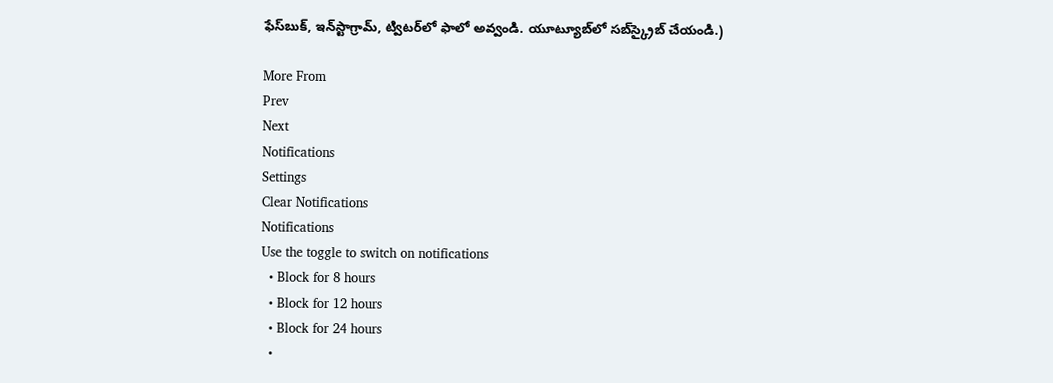ఫేస్‌బుక్, ఇన్‌స్టాగ్రామ్‌, ట్విటర్‌లో ఫాలో అవ్వండి. యూట్యూబ్‌లో సబ్‌స్క్రైబ్ చేయండి.)

More From
Prev
Next
Notifications
Settings
Clear Notifications
Notifications
Use the toggle to switch on notifications
  • Block for 8 hours
  • Block for 12 hours
  • Block for 24 hours
  •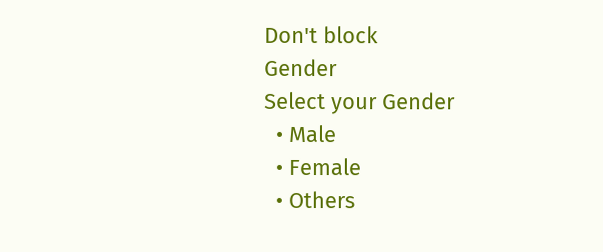Don't block
Gender
Select your Gender
  • Male
  • Female
  • Others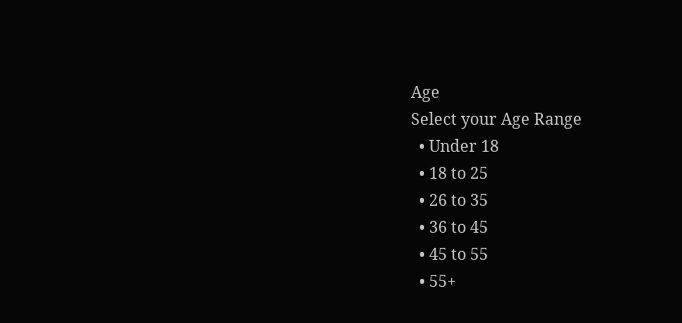Age
Select your Age Range
  • Under 18
  • 18 to 25
  • 26 to 35
  • 36 to 45
  • 45 to 55
  • 55+